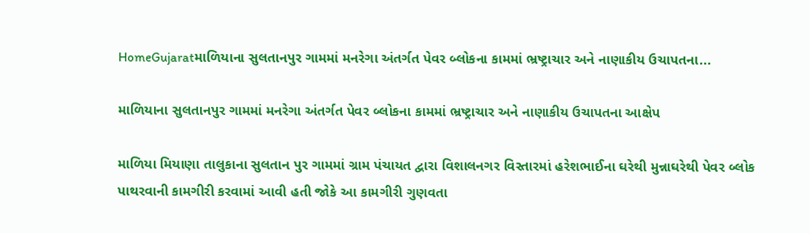HomeGujaratમાળિયાના સુલતાનપુર ગામમાં મનરેગા અંતર્ગત પેવર બ્લોકના કામમાં ભ્રષ્ટ્રાચાર અને નાણાકીય ઉચાપતના...

માળિયાના સુલતાનપુર ગામમાં મનરેગા અંતર્ગત પેવર બ્લોકના કામમાં ભ્રષ્ટ્રાચાર અને નાણાકીય ઉચાપતના આક્ષેપ

માળિયા મિયાણા તાલુકાના સુલતાન પુર ગામમાં ગ્રામ પંચાયત દ્વારા વિશાલનગર વિસ્તારમાં હરેશભાઈના ઘરેથી મુન્નાઘરેથી પેવર બ્લોક પાથરવાની કામગીરી કરવામાં આવી હતી જોકે આ કામગીરી ગુણવતા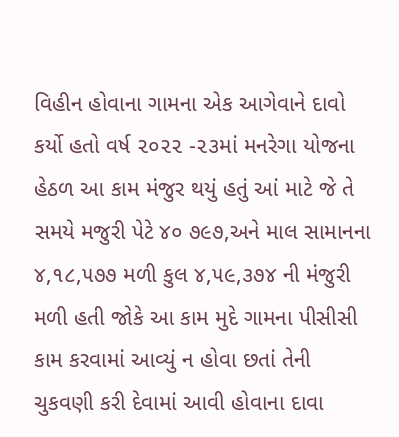વિહીન હોવાના ગામના એક આગેવાને દાવો કર્યો હતો વર્ષ ૨૦૨૨ -૨૩માં મનરેગા યોજના હેઠળ આ કામ મંજુર થયું હતું આં માટે જે તે સમયે મજુરી પેટે ૪૦ ૭૯૭,અને માલ સામાનના ૪,૧૮,૫૭૭ મળી કુલ ૪,૫૯,૩૭૪ ની મંજુરી મળી હતી જોકે આ કામ મુદે ગામના પીસીસી કામ કરવામાં આવ્યું ન હોવા છતાં તેની ચુકવણી કરી દેવામાં આવી હોવાના દાવા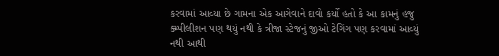કરવામાં આવ્યા છે ગામના એક આગેવાને દાવો કર્યો હતો કે આ કામનું હજુ ક્મ્પીલીશન પણ થયું નથી કે ત્રીજા સ્ટેજનું જીઓ ટેગિંગ પણ કરવામાં આવ્યું નથી આથી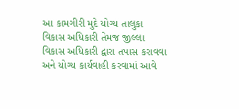આ કામગીરી મુદે યોગ્ય તાલુકા વિકાસ અધિકારી તેમજ જીલ્લા વિકાસ અધિકારી દ્વારા તપાસ કરાવવા અને યોગ્ય કાર્યવાહી કરવામાં આવે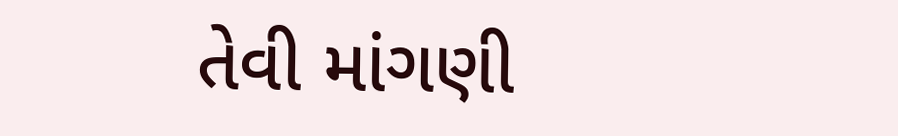તેવી માંગણી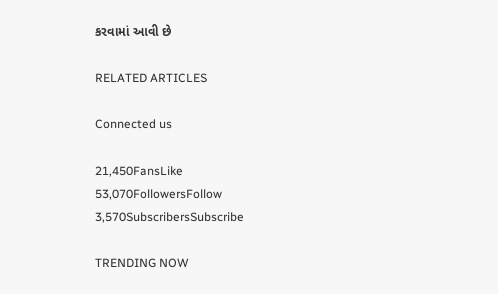કરવામાં આવી છે

RELATED ARTICLES

Connected us

21,450FansLike
53,070FollowersFollow
3,570SubscribersSubscribe

TRENDING NOW